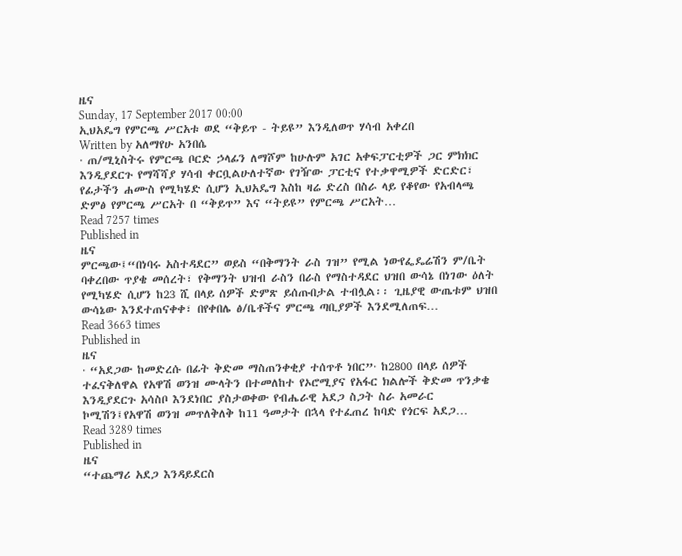ዜና
Sunday, 17 September 2017 00:00
ኢህአዴግ የምርጫ ሥርአቱ ወደ “ቅይጥ - ትይዩ” እንዲለወጥ ሃሳብ አቀረበ
Written by አለማየሁ አንበሴ
· ጠ/ሚኒስትሩ የምርጫ ቦርድ ኃላፊን ለማሾም ከሁሉም አገር አቀፍፓርቲዎች ጋር ምክክር እንዲያደርጉ የማሻሻያ ሃሳብ ቀርቧልሁለተኛው የገዥው ፓርቲና የተቃዋሚዎች ድርድር፣ የፊታችን ሐሙስ የሚካሄድ ሲሆን ኢህአዴግ እስከ ዛሬ ድረስ በስራ ላይ የቆየው የአብላጫ ድምፅ የምርጫ ሥርአት በ “ቅይጥ” እና “ትይዩ” የምርጫ ሥርአት…
Read 7257 times
Published in
ዜና
ምርጫው፤“በነባሩ አስተዳደር” ወይስ “በቅማንት ራስ ገዝ” የሚል ነውየፌዴሬሽን ም/ቤት ባቀረበው ጥያቄ መሰረት፣ የቅማንት ህዝብ ራስን በራስ የማስተዳደር ህዝበ ውሳኔ በነገው ዕለት የሚካሄድ ሲሆን ከ23 ሺ በላይ ሰዎች ድምጽ ይሰጡበታል ተብሏል፡፡ ጊዜያዊ ውጤቱም ህዝበ ውሳኔው እንደተጠናቀቀ፣ በየቀበሌ ፅ/ቤቶችና ምርጫ ጣቢያዎች እንደሚለጠፍ…
Read 3663 times
Published in
ዜና
· “አደጋው ከመድረሱ በፊት ቅድመ ማስጠንቀቂያ ተሰጥቶ ነበር”· ከ2800 በላይ ሰዎች ተፈናቅለዋል የአዋሽ ወንዝ ሙላትን በተመለከተ የኦሮሚያና የአፋር ክልሎች ቅድመ ጥንቃቄ እንዲያደርጉ አሳስቦ እንደነበር ያስታወቀው የብሔራዊ አደጋ ስጋት ስራ አመራር ኮሚሽን፤የአዋሽ ወንዝ መጥለቅለቅ ከ11 ዓመታት በኋላ የተፈጠረ ከባድ የጎርፍ አደጋ…
Read 3289 times
Published in
ዜና
“ተጨማሪ አደጋ እንዳይደርስ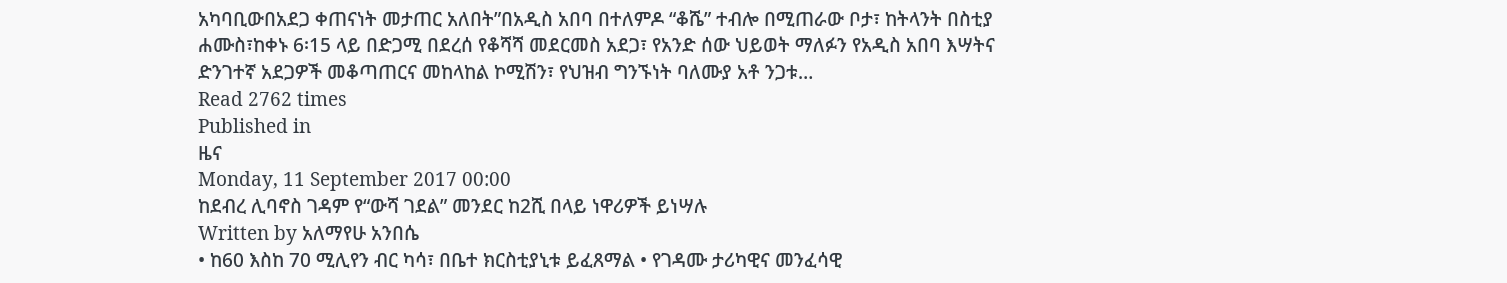አካባቢውበአደጋ ቀጠናነት መታጠር አለበት”በአዲስ አበባ በተለምዶ “ቆሼ” ተብሎ በሚጠራው ቦታ፣ ከትላንት በስቲያ ሐሙስ፣ከቀኑ 6፡15 ላይ በድጋሚ በደረሰ የቆሻሻ መደርመስ አደጋ፣ የአንድ ሰው ህይወት ማለፉን የአዲስ አበባ እሣትና ድንገተኛ አደጋዎች መቆጣጠርና መከላከል ኮሚሽን፣ የህዝብ ግንኙነት ባለሙያ አቶ ንጋቱ…
Read 2762 times
Published in
ዜና
Monday, 11 September 2017 00:00
ከደብረ ሊባኖስ ገዳም የ“ውሻ ገደል” መንደር ከ2ሺ በላይ ነዋሪዎች ይነሣሉ
Written by አለማየሁ አንበሴ
• ከ60 እስከ 70 ሚሊየን ብር ካሳ፣ በቤተ ክርስቲያኒቱ ይፈጸማል • የገዳሙ ታሪካዊና መንፈሳዊ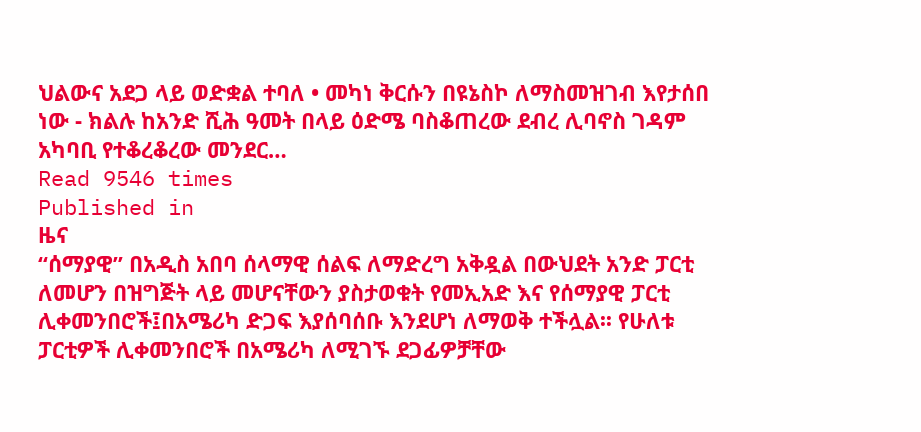ህልውና አደጋ ላይ ወድቋል ተባለ • መካነ ቅርሱን በዩኔስኮ ለማስመዝገብ እየታሰበ ነው - ክልሉ ከአንድ ሺሕ ዓመት በላይ ዕድሜ ባስቆጠረው ደብረ ሊባኖስ ገዳም አካባቢ የተቆረቆረው መንደር…
Read 9546 times
Published in
ዜና
“ሰማያዊ” በአዲስ አበባ ሰላማዊ ሰልፍ ለማድረግ አቅዷል በውህደት አንድ ፓርቲ ለመሆን በዝግጅት ላይ መሆናቸውን ያስታወቁት የመኢአድ እና የሰማያዊ ፓርቲ ሊቀመንበሮች፤በአሜሪካ ድጋፍ እያሰባሰቡ እንደሆነ ለማወቅ ተችሏል፡፡ የሁለቱ ፓርቲዎች ሊቀመንበሮች በአሜሪካ ለሚገኙ ደጋፊዎቻቸው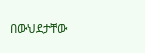በውህደታቸው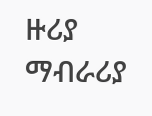ዙሪያ ማብራሪያ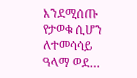እንደሚሰጡ የታወቁ ሲሆን ለተመሳሳይ ዓላማ ወደ…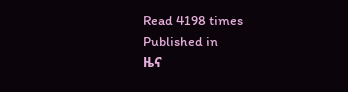Read 4198 times
Published in
ዜና